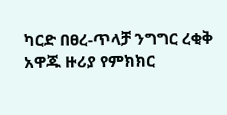ካርድ በፀረ-ጥላቻ ንግግር ረቂቅ አዋጁ ዙሪያ የምክክር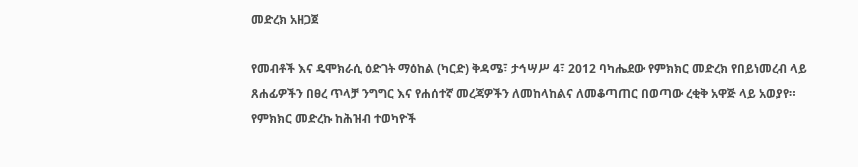መድረክ አዘጋጀ

የመብቶች እና ዴሞክራሲ ዕድገት ማዕከል (ካርድ) ቅዳሜ፣ ታኅሣሥ 4፣ 2012 ባካሔደው የምክክር መድረክ የበይነመረብ ላይ ጸሐፊዎችን በፀረ ጥላቻ ንግግር እና የሐሰተኛ መረጃዎችን ለመከላከልና ለመቆጣጠር በወጣው ረቂቅ አዋጅ ላይ አወያየ። የምክክር መድረኩ ከሕዝብ ተወካዮች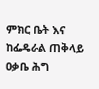ምክር ቤት እና ከፌዴራል ጠቅላይ ዐቃቤ ሕግ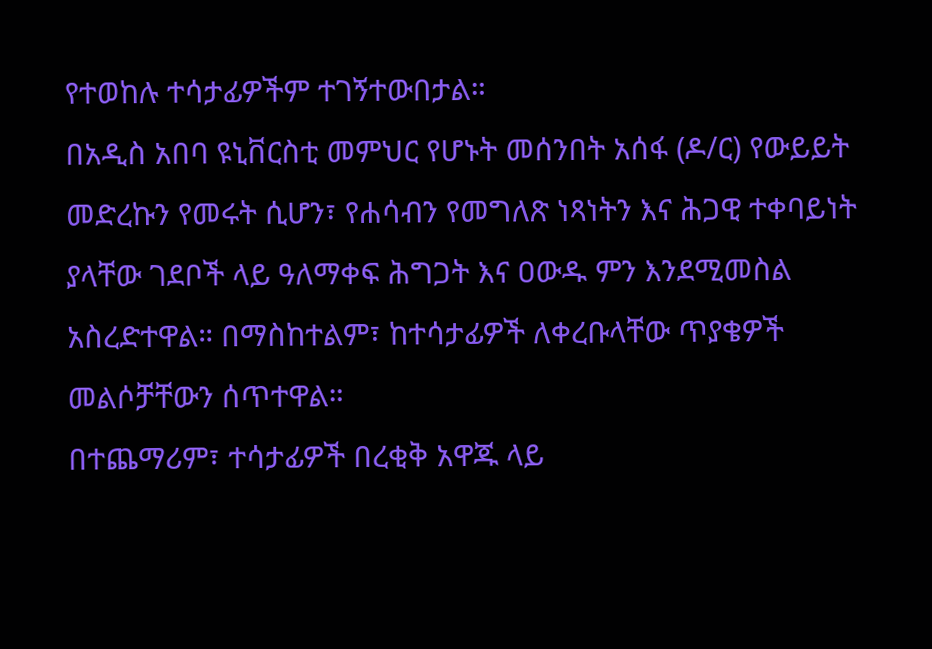የተወከሉ ተሳታፊዎችም ተገኝተውበታል።
በአዲስ አበባ ዩኒቨርስቲ መምህር የሆኑት መሰንበት አሰፋ (ዶ/ር) የውይይት መድረኩን የመሩት ሲሆን፣ የሐሳብን የመግለጽ ነጻነትን እና ሕጋዊ ተቀባይነት ያላቸው ገደቦች ላይ ዓለማቀፍ ሕግጋት እና ዐውዱ ምን እንደሚመስል አስረድተዋል። በማስከተልም፣ ከተሳታፊዎች ለቀረቡላቸው ጥያቄዎች መልሶቻቸውን ሰጥተዋል።
በተጨማሪም፣ ተሳታፊዎች በረቂቅ አዋጁ ላይ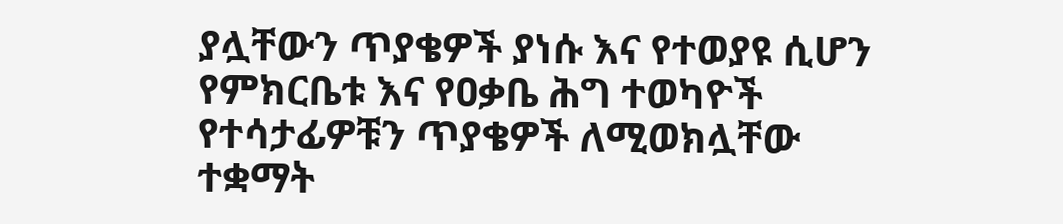ያሏቸውን ጥያቄዎች ያነሱ እና የተወያዩ ሲሆን የምክርቤቱ እና የዐቃቤ ሕግ ተወካዮች የተሳታፊዎቹን ጥያቄዎች ለሚወክሏቸው ተቋማት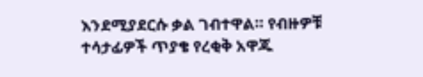እንደሚያደርሱ ቃል ገብተዋል። የብዙዎቹ ተሳታፊዎች ጥያቄ የረቂቅ አዋጁ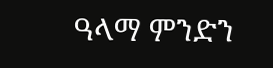ዓላማ ምንድን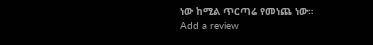ነው ከሚል ጥርጣሬ የመነጨ ነው።
Add a review